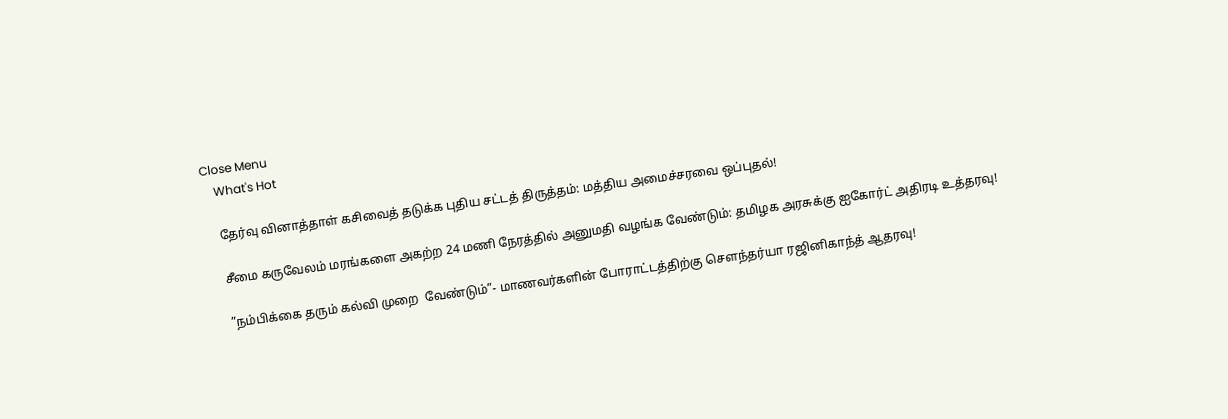Close Menu
    What's Hot

    தேர்வு வினாத்தாள் கசிவைத் தடுக்க புதிய சட்டத் திருத்தம்: மத்திய அமைச்சரவை ஒப்புதல்!

    சீமை கருவேலம் மரங்களை அகற்ற 24 மணி நேரத்தில் அனுமதி வழங்க வேண்டும்: தமிழக அரசுக்கு ஐகோர்ட் அதிரடி உத்தரவு!

    ”நம்பிக்கை தரும் கல்வி முறை  வேண்டும்”- மாணவர்களின் போராட்டத்திற்கு செளந்தர்யா ரஜினிகாந்த் ஆதரவு!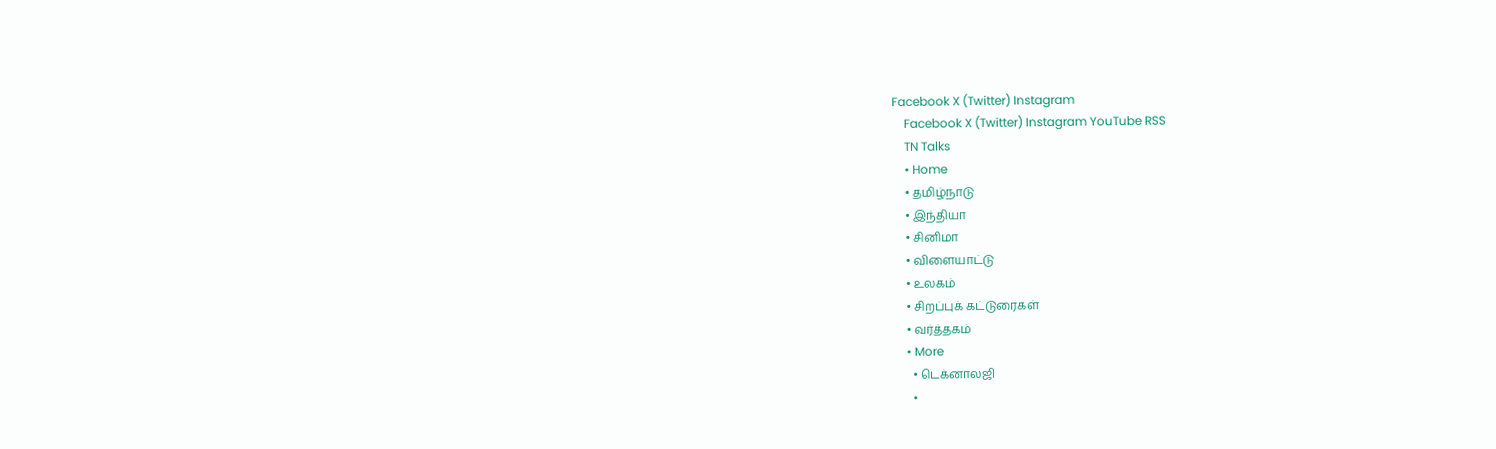Facebook X (Twitter) Instagram
    Facebook X (Twitter) Instagram YouTube RSS
    TN Talks
    • Home
    • தமிழ்நாடு
    • இந்தியா
    • சினிமா
    • விளையாட்டு
    • உலகம்
    • சிறப்புக் கட்டுரைகள்
    • வர்த்தகம்
    • More
      • டெக்னாலஜி
      •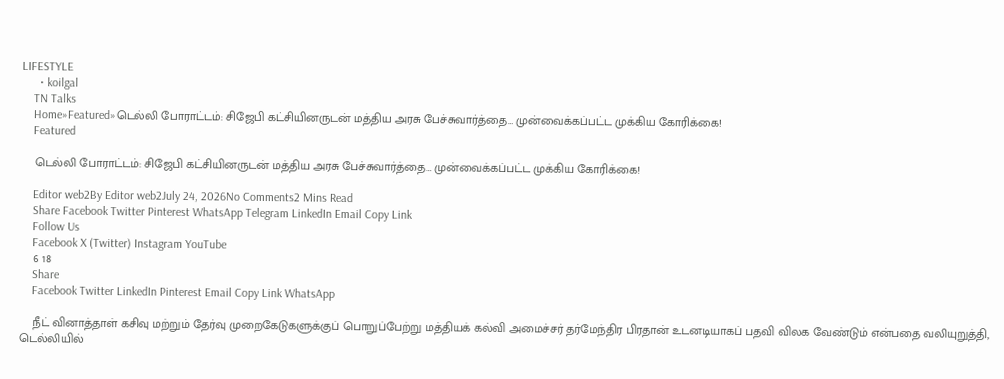LIFESTYLE
      • koilgal
    TN Talks
    Home»Featured»டெல்லி போராட்டம்: சிஜேபி கட்சியினருடன் மத்திய அரசு பேச்சுவார்த்தை… முன்வைக்கப்பட்ட முக்கிய கோரிக்கை!
    Featured

    டெல்லி போராட்டம்: சிஜேபி கட்சியினருடன் மத்திய அரசு பேச்சுவார்த்தை… முன்வைக்கப்பட்ட முக்கிய கோரிக்கை!

    Editor web2By Editor web2July 24, 2026No Comments2 Mins Read
    Share Facebook Twitter Pinterest WhatsApp Telegram LinkedIn Email Copy Link
    Follow Us
    Facebook X (Twitter) Instagram YouTube
    6 18
    Share
    Facebook Twitter LinkedIn Pinterest Email Copy Link WhatsApp

    நீட் வினாத்தாள் கசிவு மற்றும் தேர்வு முறைகேடுகளுக்குப் பொறுப்பேற்று மத்தியக் கல்வி அமைச்சர் தர்மேந்திர பிரதான் உடனடியாகப் பதவி விலக வேண்டும் என்பதை வலியுறுத்தி, டெல்லியில்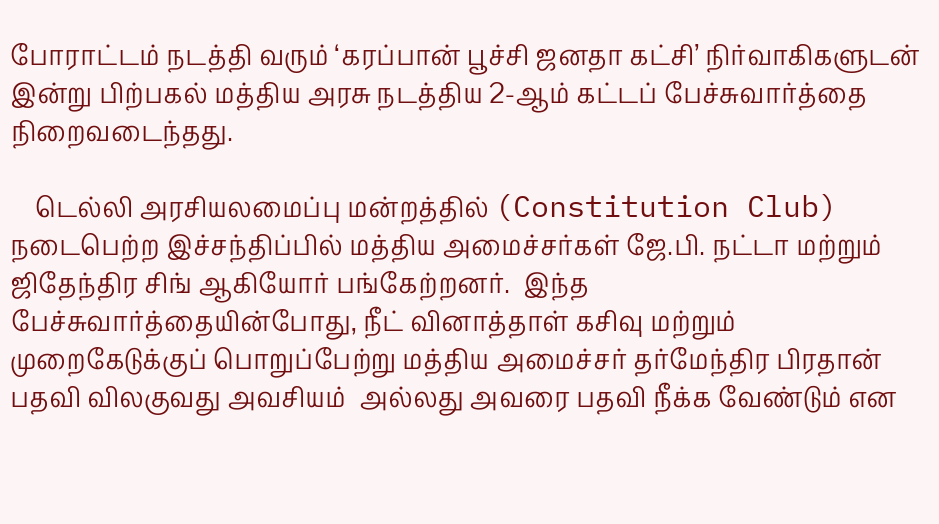போராட்டம் நடத்தி வரும் ‘கரப்பான் பூச்சி ஜனதா கட்சி’ நிர்வாகிகளுடன் இன்று பிற்பகல் மத்திய அரசு நடத்திய 2-ஆம் கட்டப் பேச்சுவார்த்தை நிறைவடைந்தது.

    டெல்லி அரசியலமைப்பு மன்றத்தில் (Constitution Club) நடைபெற்ற இச்சந்திப்பில் மத்திய அமைச்சர்கள் ஜே.பி. நட்டா மற்றும் ஜிதேந்திர சிங் ஆகியோர் பங்கேற்றனர்.  இந்த பேச்சுவார்த்தையின்போது, நீட் வினாத்தாள் கசிவு மற்றும் முறைகேடுக்குப் பொறுப்பேற்று மத்திய அமைச்சர் தர்மேந்திர பிரதான் பதவி விலகுவது அவசியம்  அல்லது அவரை பதவி நீக்க வேண்டும் என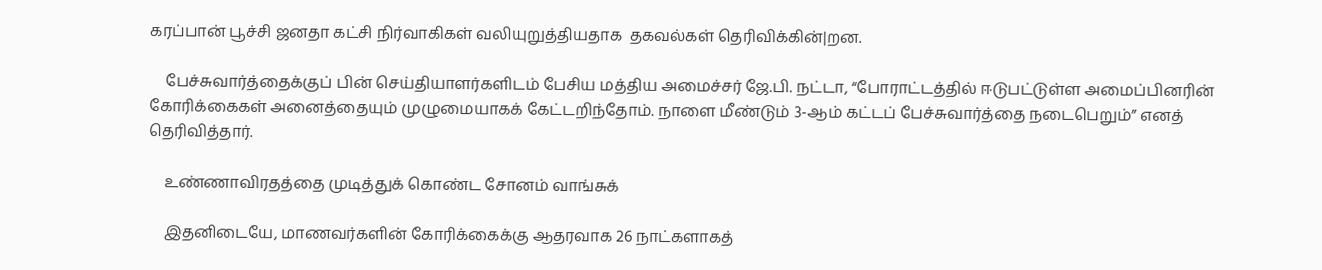கரப்பான் பூச்சி ஜனதா கட்சி நிர்வாகிகள் வலியுறுத்தியதாக  தகவல்கள் தெரிவிக்கின்|றன.

    பேச்சுவார்த்தைக்குப் பின் செய்தியாளர்களிடம் பேசிய மத்திய அமைச்சர் ஜே.பி. நட்டா, “போராட்டத்தில் ஈடுபட்டுள்ள அமைப்பினரின் கோரிக்கைகள் அனைத்தையும் முழுமையாகக் கேட்டறிந்தோம். நாளை மீண்டும் 3-ஆம் கட்டப் பேச்சுவார்த்தை நடைபெறும்” எனத் தெரிவித்தார்.

    உண்ணாவிரதத்தை முடித்துக் கொண்ட சோனம் வாங்சுக்

    இதனிடையே, மாணவர்களின் கோரிக்கைக்கு ஆதரவாக 26 நாட்களாகத்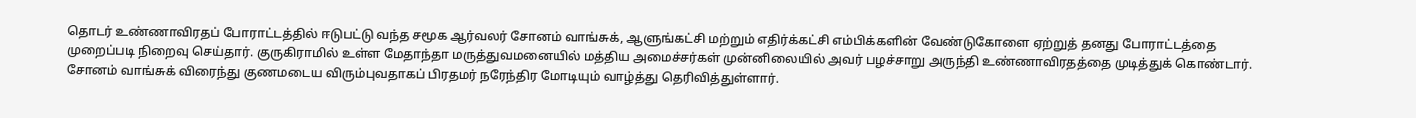தொடர் உண்ணாவிரதப் போராட்டத்தில் ஈடுபட்டு வந்த சமூக ஆர்வலர் சோனம் வாங்சுக், ஆளுங்கட்சி மற்றும் எதிர்க்கட்சி எம்பிக்களின் வேண்டுகோளை ஏற்றுத் தனது போராட்டத்தை முறைப்படி நிறைவு செய்தார். குருகிராமில் உள்ள மேதாந்தா மருத்துவமனையில் மத்திய அமைச்சர்கள் முன்னிலையில் அவர் பழச்சாறு அருந்தி உண்ணாவிரதத்தை முடித்துக் கொண்டார். சோனம் வாங்சுக் விரைந்து குணமடைய விரும்புவதாகப் பிரதமர் நரேந்திர மோடியும் வாழ்த்து தெரிவித்துள்ளார்.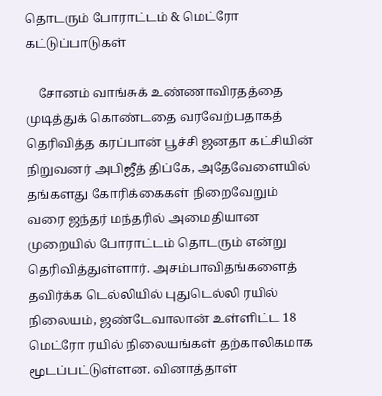தொடரும் போராட்டம் & மெட்ரோ கட்டுப்பாடுகள்

    சோனம் வாங்சுக் உண்ணாவிரதத்தை முடித்துக் கொண்டதை வரவேற்பதாகத் தெரிவித்த கரப்பான் பூச்சி ஜனதா கட்சியின் நிறுவனர் அபிஜீத் திப்கே, அதேவேளையில் தங்களது கோரிக்கைகள் நிறைவேறும் வரை ஜந்தர் மந்தரில் அமைதியான முறையில் போராட்டம் தொடரும் என்று தெரிவித்துள்ளார். அசம்பாவிதங்களைத் தவிர்க்க டெல்லியில் புதுடெல்லி ரயில் நிலையம், ஜண்டேவாலான் உள்ளிட்ட 18 மெட்ரோ ரயில் நிலையங்கள் தற்காலிகமாக மூடப்பட்டுள்ளன. வினாத்தாள்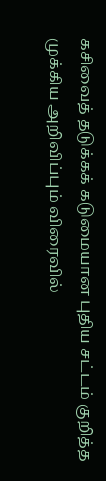கசிவைத் தடுக்கக் கடுமையான புதிய சட்டம் குறித்த முக்கிய அறிவிப்பும் விரைவில்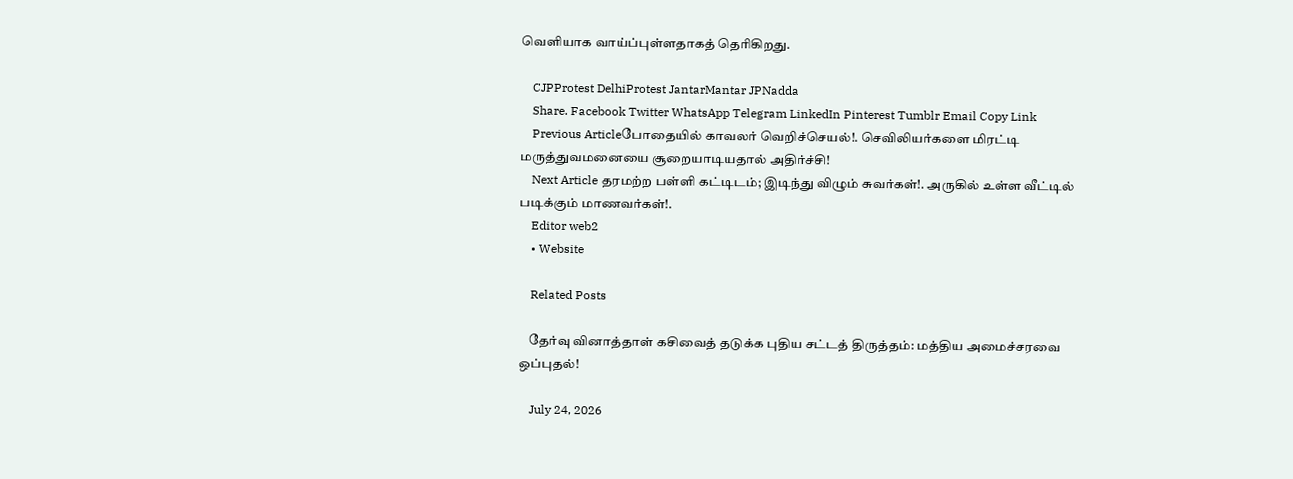வெளியாக வாய்ப்புள்ளதாகத் தெரிகிறது.

    CJPProtest DelhiProtest JantarMantar JPNadda
    Share. Facebook Twitter WhatsApp Telegram LinkedIn Pinterest Tumblr Email Copy Link
    Previous Articleபோதையில் காவலர் வெறிச்செயல்!. செவிலியர்களை மிரட்டி மருத்துவமனையை சூறையாடியதால் அதிர்ச்சி!
    Next Article தரமற்ற பள்ளி கட்டிடம்; இடிந்து விழும் சுவர்கள்!. அருகில் உள்ள வீட்டில் படிக்கும் மாணவர்கள்!.
    Editor web2
    • Website

    Related Posts

    தேர்வு வினாத்தாள் கசிவைத் தடுக்க புதிய சட்டத் திருத்தம்: மத்திய அமைச்சரவை ஒப்புதல்!

    July 24, 2026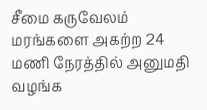சீமை கருவேலம் மரங்களை அகற்ற 24 மணி நேரத்தில் அனுமதி வழங்க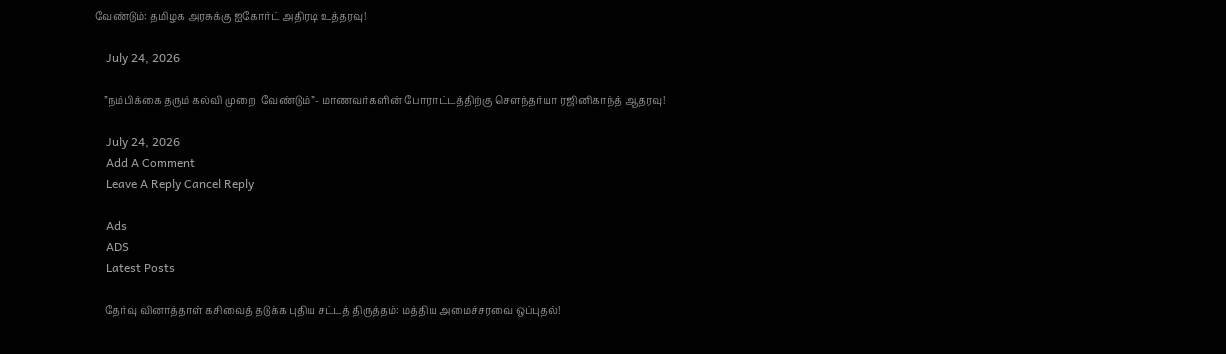வேண்டும்: தமிழக அரசுக்கு ஐகோர்ட் அதிரடி உத்தரவு!

    July 24, 2026

    ”நம்பிக்கை தரும் கல்வி முறை  வேண்டும்”- மாணவர்களின் போராட்டத்திற்கு செளந்தர்யா ரஜினிகாந்த் ஆதரவு!

    July 24, 2026
    Add A Comment
    Leave A Reply Cancel Reply

    Ads
    ADS
    Latest Posts

    தேர்வு வினாத்தாள் கசிவைத் தடுக்க புதிய சட்டத் திருத்தம்: மத்திய அமைச்சரவை ஒப்புதல்!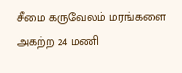சீமை கருவேலம் மரங்களை அகற்ற 24 மணி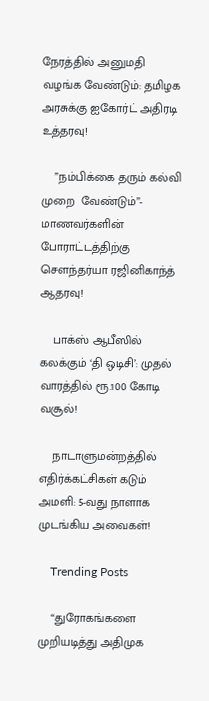நேரத்தில் அனுமதி வழங்க வேண்டும்: தமிழக அரசுக்கு ஐகோர்ட் அதிரடி உத்தரவு!

    ”நம்பிக்கை தரும் கல்வி முறை  வேண்டும்”- மாணவர்களின் போராட்டத்திற்கு செளந்தர்யா ரஜினிகாந்த் ஆதரவு!

    பாக்ஸ் ஆபீஸில் கலக்கும் ‘தி ஒடிசி’: முதல் வாரத்தில் ரூ.100 கோடி வசூல்!

    நாடாளுமன்றத்தில் எதிர்க்கட்சிகள் கடும் அமளி: 5-வது நாளாக முடங்கிய அவைகள்!

    Trending Posts

    “துரோகங்களை முறியடித்து அதிமுக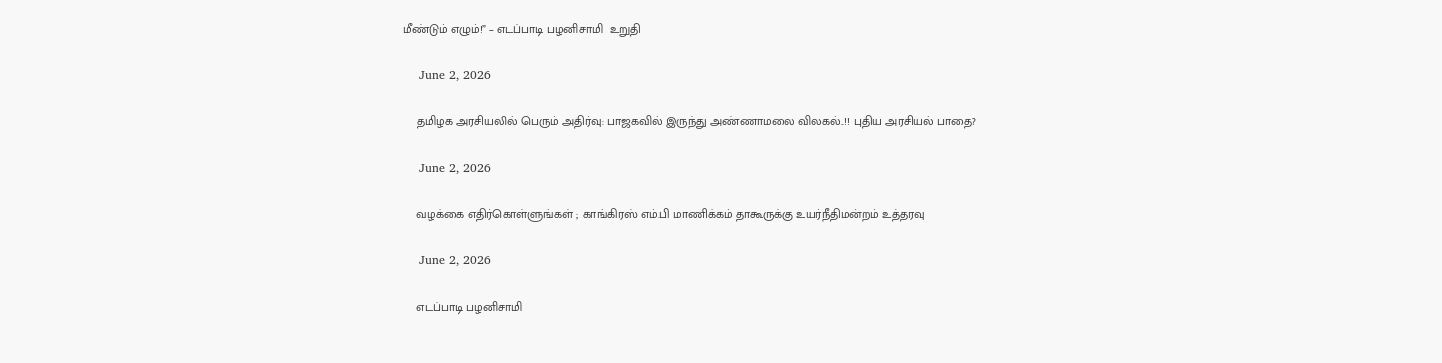மீண்டும் எழும்!” – எடப்பாடி பழனிசாமி  உறுதி

    June 2, 2026

    தமிழக அரசியலில் பெரும் அதிர்வு: பாஜகவில் இருந்து அண்ணாமலை விலகல்..!! புதிய அரசியல் பாதை?

    June 2, 2026

    வழக்கை எதிர்கொள்ளுங்கள் ; காங்கிரஸ் எம்.பி மாணிக்கம் தாகூருக்கு உயர்நீதிமன்றம் உத்தரவு

    June 2, 2026

    எடப்பாடி பழனிசாமி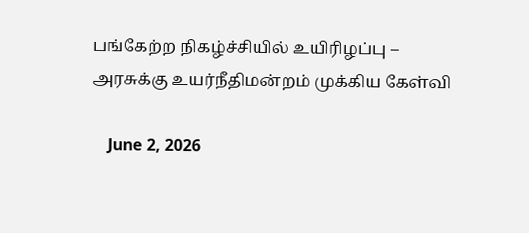பங்கேற்ற நிகழ்ச்சியில் உயிரிழப்பு – அரசுக்கு உயர்நீதிமன்றம் முக்கிய கேள்வி

    June 2, 2026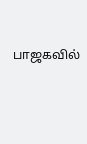பாஜகவில்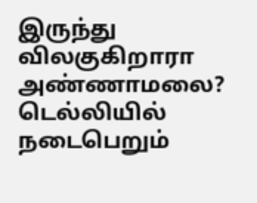இருந்து விலகுகிறாரா அண்ணாமலை? டெல்லியில் நடைபெறும்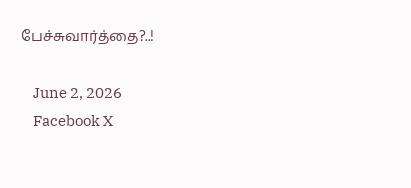பேச்சுவார்த்தை?..!

    June 2, 2026
    Facebook X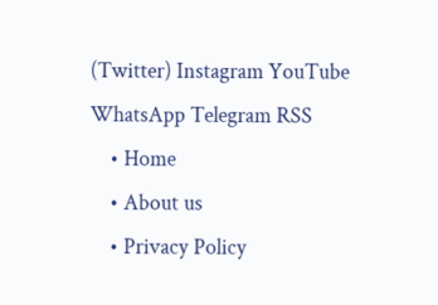(Twitter) Instagram YouTube WhatsApp Telegram RSS
    • Home
    • About us
    • Privacy Policy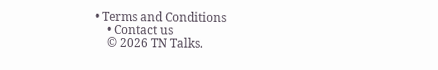• Terms and Conditions
    • Contact us
    © 2026 TN Talks.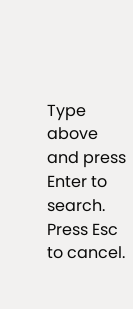Type above and press Enter to search. Press Esc to cancel.